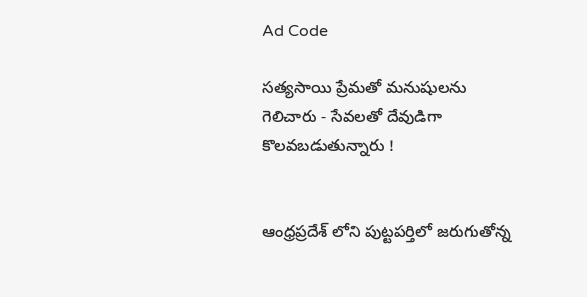Ad Code

సత్యసాయి ప్రేమతో మనుషులను గెలిచారు - సేవలతో దేవుడిగా కొలవబడుతున్నారు !


ఆంధ్రప్రదేశ్ లోని పుట్టపర్తిలో జరుగుతోన్న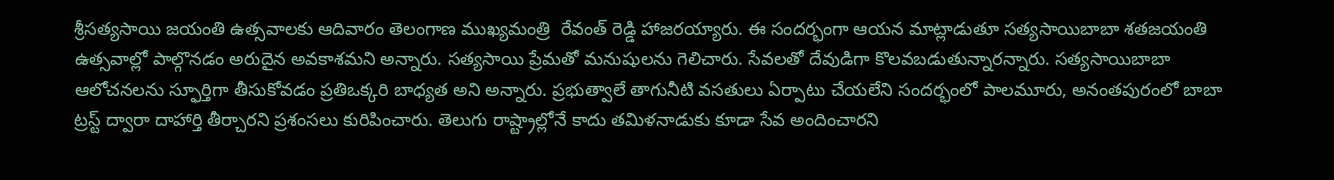శ్రీసత్యసాయి జయంతి ఉత్సవాలకు ఆదివారం తెలంగాణ ముఖ్యమంత్రి  రేవంత్ రెడ్డి హాజరయ్యారు. ఈ సందర్భంగా ఆయన మాట్లాడుతూ సత్యసాయిబాబా శతజయంతి ఉత్సవాల్లో పాల్గొనడం అరుదైన అవకాశమని అన్నారు. సత్యసాయి ప్రేమతో మనుషులను గెలిచారు. సేవలతో దేవుడిగా కొలవబడుతున్నారన్నారు. సత్యసాయిబాబా ఆలోచనలను స్ఫూర్తిగా తీసుకోవడం ప్రతిఒక్కరి బాధ్యత అని అన్నారు. ప్రభుత్వాలే తాగునీటి వసతులు ఏర్పాటు చేయలేని సందర్భంలో పాలమూరు, అనంతపురంలో బాబా ట్రస్ట్ ద్వారా దాహార్తి తీర్చారని ప్రశంసలు కురిపించారు. తెలుగు రాష్ట్రాల్లోనే కాదు తమిళనాడుకు కూడా సేవ అందించారని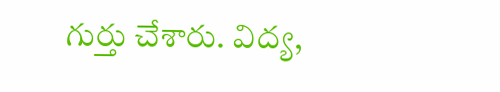గుర్తు చేశారు. విద్య,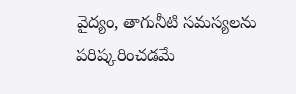వైద్యం, తాగునీటి సమస్యలను పరిష్కరించడమే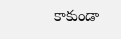కాకుండా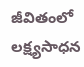జీవితంలో లక్ష్యసాధన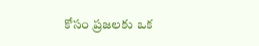కోసం ప్రజలకు ఒక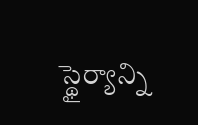స్థైర్యాన్ని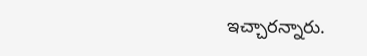ఇచ్చారన్నారు.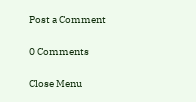Post a Comment

0 Comments

Close Menu